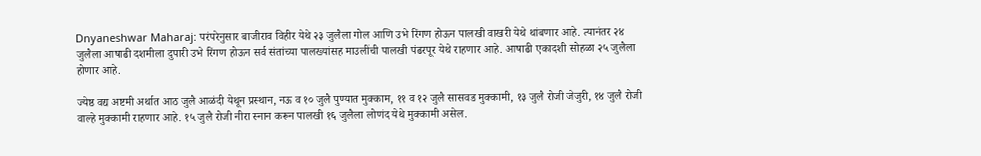Dnyaneshwar Maharaj: परंपरेनुसार बाजीराव विहीर येथे २३ जुलैला गोल आणि उभे रिंगण होऊन पालखी वाखरी येथे थांबणार आहे. त्यानंतर २४ जुलैला आषाढी दशमीला दुपारी उभे रिंगण होऊन सर्व संतांच्या पालख्यांसह माउलींची पालखी पंढरपूर येथे राहणार आहे. आषाढी एकादशी सोहळा २५ जुलैला होणार आहे.

ज्येष्ठ वद्य अष्टमी अर्थात आठ जुलै आळंदी येथून प्रस्थान, नऊ व १० जुलै पुण्यात मुक्काम, ११ व १२ जुलै सासवड मुक्कामी, १३ जुलै रोजी जेजुरी, १४ जुलै रोजी वाल्हे मुक्कामी राहणार आहे. १५ जुलै रोजी नीरा स्नान करून पालखी १६ जुलैला लोणंद येथे मुक्कामी असेल.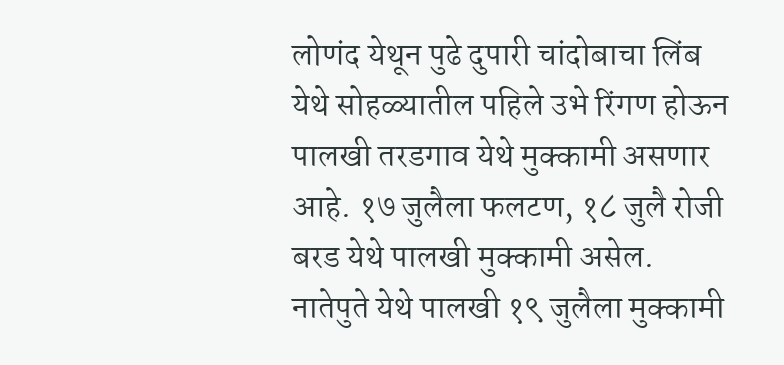लोणंद येथून पुढे दुपारी चांदोबाचा लिंब येथे सोहळ्यातील पहिले उभे रिंगण होऊन पालखी तरडगाव येथे मुक्कामी असणार आहे. १७ जुलैला फलटण, १८ जुलै रोजी बरड येथे पालखी मुक्कामी असेल.
नातेपुते येथे पालखी १९ जुलैला मुक्कामी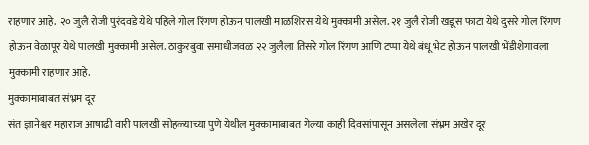राहणार आहे. २० जुलै रोजी पुरंदवडे येथे पहिले गोल रिंगण होऊन पालखी माळशिरस येथे मुक्कामी असेल. २१ जुलै रोजी खडूस फाटा येथे दुसरे गोल रिंगण होऊन वेळापूर येथे पालखी मुक्कामी असेल. ठाकुरबुवा समाधीजवळ २२ जुलैला तिसरे गोल रिंगण आणि टप्पा येथे बंधू भेट होऊन पालखी भेंडीशेगावला मुक्कामी राहणार आहे.
मुक्कामाबाबत संभ्रम दूर
संत ज्ञानेश्वर महाराज आषाढी वारी पालखी सोहळ्याच्या पुणे येथील मुक्कामाबाबत गेल्या काही दिवसांपासून असलेला संभ्रम अखेर दूर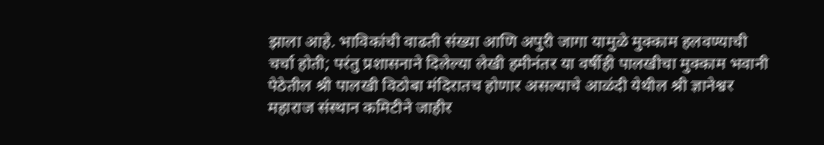झाला आहे. भाविकांची वाढती संख्या आणि अपुरी जागा यामुळे मुक्काम हलवण्याची चर्चा होती; परंतु प्रशासनाने दिलेल्या लेखी हमीनंतर या वर्षीही पालखीचा मुक्काम भवानी पेठेतील श्री पालखी विठोबा मंदिरातच होणार असल्याचे आळंदी येथील श्री ज्ञानेश्वर महाराज संस्थान कमिटीने जाहीर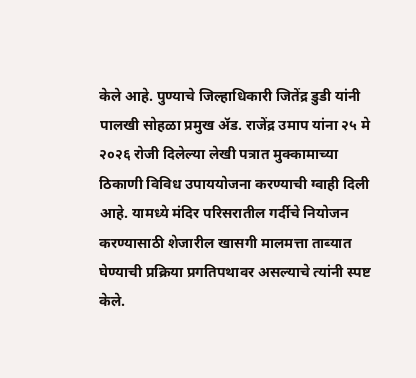केले आहे. पुण्याचे जिल्हाधिकारी जितेंद्र डुडी यांनी पालखी सोहळा प्रमुख ॲड. राजेंद्र उमाप यांना २५ मे २०२६ रोजी दिलेल्या लेखी पत्रात मुक्कामाच्या ठिकाणी विविध उपाययोजना करण्याची ग्वाही दिली आहे. यामध्ये मंदिर परिसरातील गर्दीचे नियोजन करण्यासाठी शेजारील खासगी मालमत्ता ताब्यात घेण्याची प्रक्रिया प्रगतिपथावर असल्याचे त्यांनी स्पष्ट केले.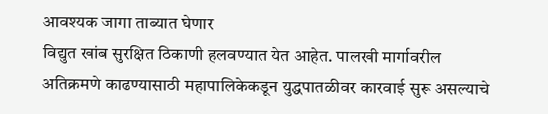आवश्यक जागा ताब्यात घेणार
विद्युत खांब सुरक्षित ठिकाणी हलवण्यात येत आहेत. पालखी मार्गावरील अतिक्रमणे काढण्यासाठी महापालिकेकडून युद्धपातळीवर कारवाई सुरू असल्याचे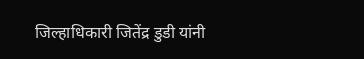जिल्हाधिकारी जितेंद्र डुडी यांनी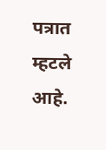पत्रात म्हटले आहे.